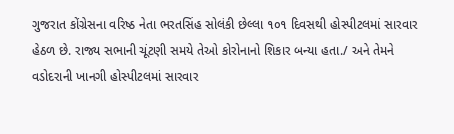ગુજરાત કોંગ્રેસના વરિષ્ઠ નેતા ભરતસિંહ સોલંકી છેલ્લા ૧૦૧ દિવસથી હોસ્પીટલમાં સારવાર હેઠળ છે. રાજ્ય સભાની ચૂંટણી સમયે તેઓ કોરોનાનો શિકાર બન્યા હતા./ અને તેમને વડોદરાની ખાનગી હોસ્પીટલમાં સારવાર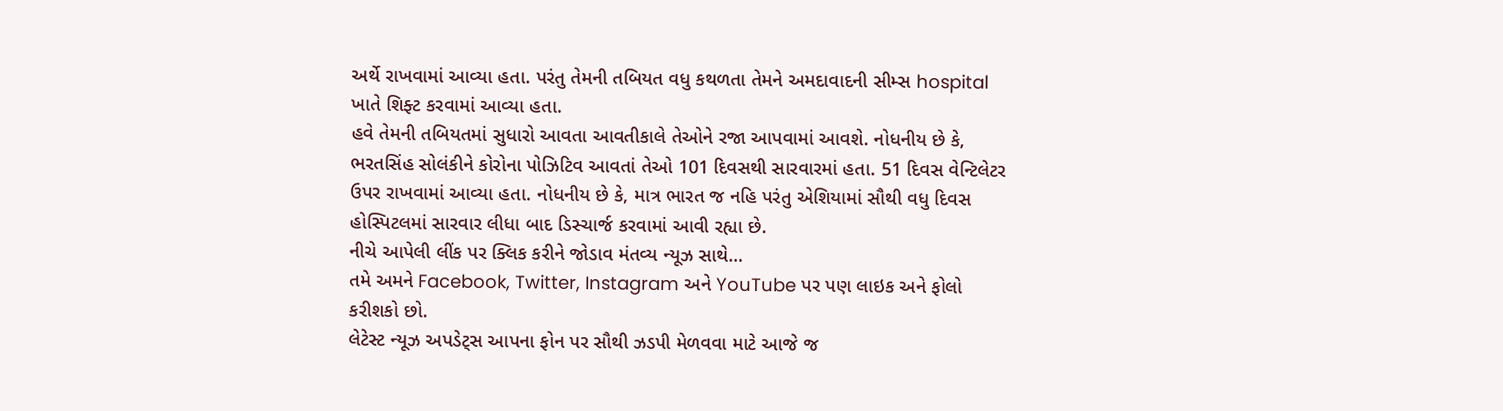અર્થે રાખવામાં આવ્યા હતા. પરંતુ તેમની તબિયત વધુ કથળતા તેમને અમદાવાદની સીમ્સ hospital ખાતે શિફ્ટ કરવામાં આવ્યા હતા.
હવે તેમની તબિયતમાં સુધારો આવતા આવતીકાલે તેઓને રજા આપવામાં આવશે. નોધનીય છે કે, ભરતસિંહ સોલંકીને કોરોના પોઝિટિવ આવતાં તેઓ 101 દિવસથી સારવારમાં હતા. 51 દિવસ વેન્ટિલેટર ઉપર રાખવામાં આવ્યા હતા. નોધનીય છે કે, માત્ર ભારત જ નહિ પરંતુ એશિયામાં સૌથી વધુ દિવસ હોસ્પિટલમાં સારવાર લીધા બાદ ડિસ્ચાર્જ કરવામાં આવી રહ્યા છે.
નીચે આપેલી લીંક પર ક્લિક કરીને જોડાવ મંતવ્ય ન્યૂઝ સાથે…
તમે અમને Facebook, Twitter, Instagram અને YouTube પર પણ લાઇક અને ફોલો કરીશકો છો.
લેટેસ્ટ ન્યૂઝ અપડેટ્સ આપના ફોન પર સૌથી ઝડપી મેળવવા માટે આજે જ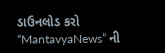ડાઉનલોડ કરો “MantavyaNews” ની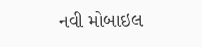નવી મોબાઇલ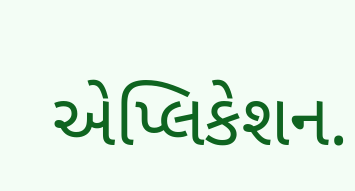એપ્લિકેશન.